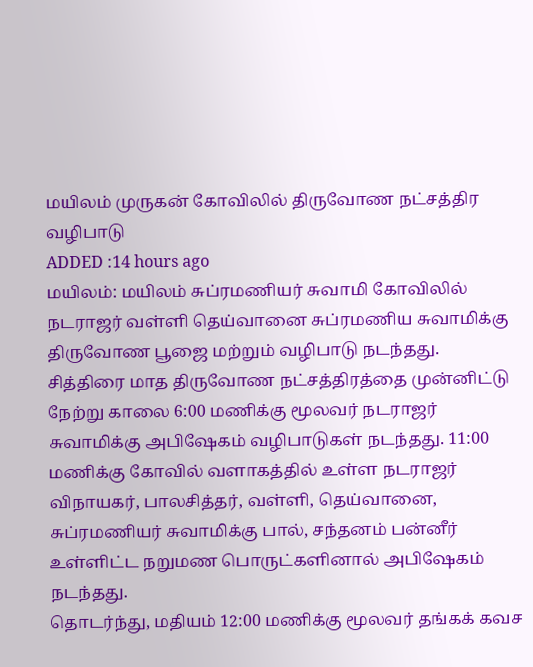மயிலம் முருகன் கோவிலில் திருவோண நட்சத்திர வழிபாடு
ADDED :14 hours ago
மயிலம்: மயிலம் சுப்ரமணியர் சுவாமி கோவிலில் நடராஜர் வள்ளி தெய்வானை சுப்ரமணிய சுவாமிக்கு திருவோண பூஜை மற்றும் வழிபாடு நடந்தது.
சித்திரை மாத திருவோண நட்சத்திரத்தை முன்னிட்டு நேற்று காலை 6:00 மணிக்கு மூலவர் நடராஜர் சுவாமிக்கு அபிஷேகம் வழிபாடுகள் நடந்தது. 11:00 மணிக்கு கோவில் வளாகத்தில் உள்ள நடராஜர் விநாயகர், பாலசித்தர், வள்ளி, தெய்வானை, சுப்ரமணியர் சுவாமிக்கு பால், சந்தனம் பன்னீர் உள்ளிட்ட நறுமண பொருட்களினால் அபிஷேகம் நடந்தது.
தொடர்ந்து, மதியம் 12:00 மணிக்கு மூலவர் தங்கக் கவச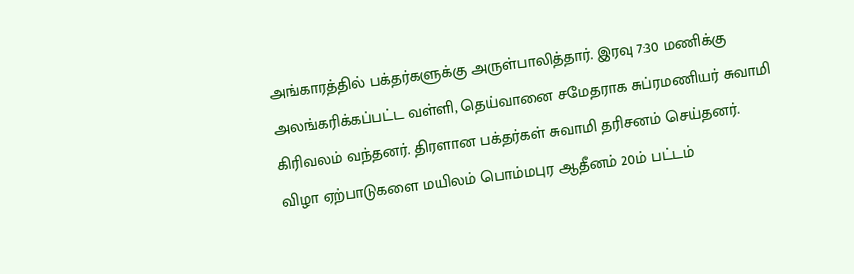அங்காரத்தில் பக்தர்களுக்கு அருள்பாலித்தார். இரவு 7:30 மணிக்கு அலங்கரிக்கப்பட்ட வள்ளி, தெய்வானை சமேதராக சுப்ரமணியர் சுவாமி கிரிவலம் வந்தனர். திரளான பக்தர்கள் சுவாமி தரிசனம் செய்தனர்.
விழா ஏற்பாடுகளை மயிலம் பொம்மபுர ஆதீனம் 20ம் பட்டம்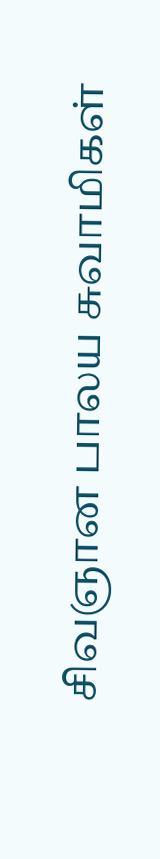சிவஞான பாலய சுவாமிகள்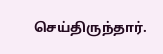செய்திருந்தார்.